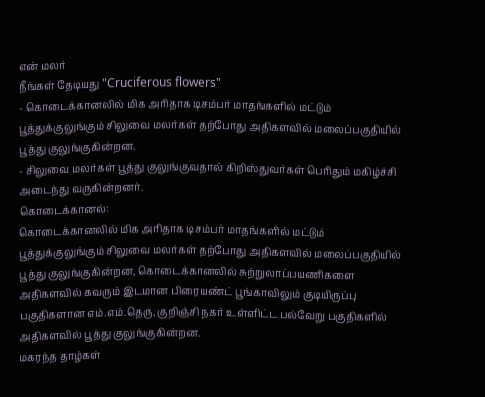என் மலர்
நீங்கள் தேடியது "Cruciferous flowers"
- கொடைக்கானலில் மிக அரிதாக டிசம்பர் மாதங்களில் மட்டும் பூத்துக்குலுங்கும் சிலுவை மலர்கள் தற்போது அதிகளவில் மலைப்பகுதியில் பூத்து குலுங்குகின்றன.
- சிலுவை மலர்கள் பூத்து குலுங்குவதால் கிறிஸ்துவர்கள் பெரிதும் மகிழ்ச்சி அடைந்து வருகின்றனர்.
கொடைக்கானல்:
கொடைக்கானலில் மிக அரிதாக டிசம்பர் மாதங்களில் மட்டும் பூத்துக்குலுங்கும் சிலுவை மலர்கள் தற்போது அதிகளவில் மலைப்பகுதியில் பூத்து குலுங்குகின்றன, கொடைக்கானலில் சுற்றுலாப்பயணிகளை அதிகளவில் கவரும் இடமான பிரையண்ட் பூங்காவிலும் குடியிருப்பு பகுதிகளான எம்.எம்.தெரு, குறிஞ்சி நகர் உள்ளிட்ட பல்வேறு பகுதிகளில் அதிகளவில் பூத்து குலுங்குகின்றன.
மகரந்த தாழ்கள்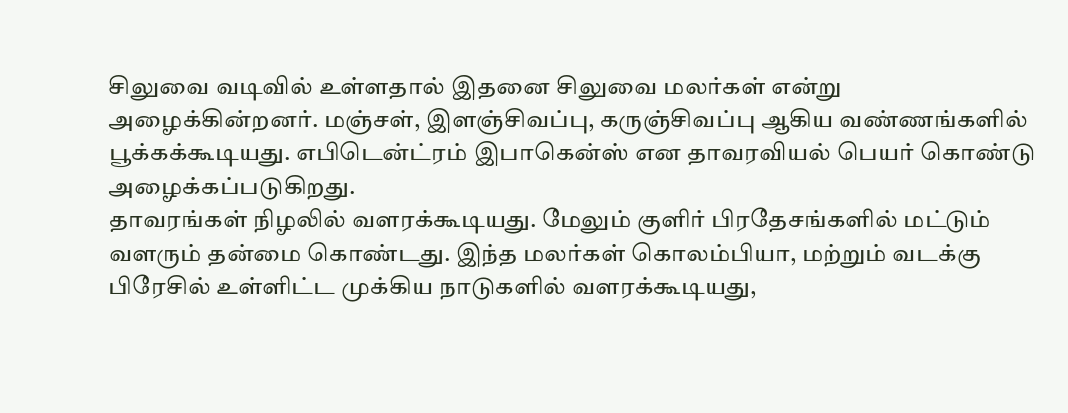சிலுவை வடிவில் உள்ளதால் இதனை சிலுவை மலர்கள் என்று அழைக்கின்றனர். மஞ்சள், இளஞ்சிவப்பு, கருஞ்சிவப்பு ஆகிய வண்ணங்களில் பூக்கக்கூடியது. எபிடென்ட்ரம் இபாகென்ஸ் என தாவரவியல் பெயர் கொண்டு அழைக்கப்படுகிறது.
தாவரங்கள் நிழலில் வளரக்கூடியது. மேலும் குளிர் பிரதேசங்களில் மட்டும் வளரும் தன்மை கொண்டது. இந்த மலர்கள் கொலம்பியா, மற்றும் வடக்கு பிரேசில் உள்ளிட்ட முக்கிய நாடுகளில் வளரக்கூடியது,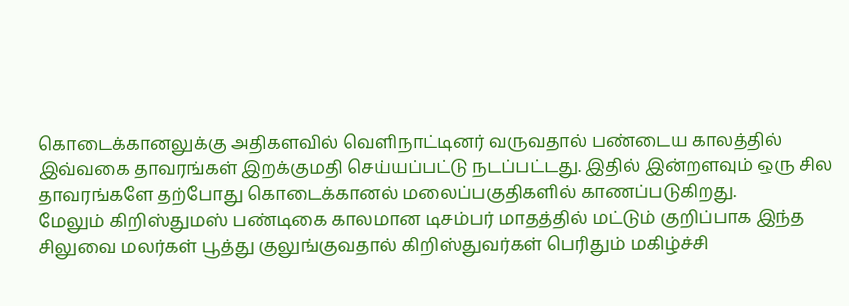கொடைக்கானலுக்கு அதிகளவில் வெளிநாட்டினர் வருவதால் பண்டைய காலத்தில் இவ்வகை தாவரங்கள் இறக்குமதி செய்யப்பட்டு நடப்பட்டது. இதில் இன்றளவும் ஒரு சில தாவரங்களே தற்போது கொடைக்கானல் மலைப்பகுதிகளில் காணப்படுகிறது.
மேலும் கிறிஸ்துமஸ் பண்டிகை காலமான டிசம்பர் மாதத்தில் மட்டும் குறிப்பாக இந்த சிலுவை மலர்கள் பூத்து குலுங்குவதால் கிறிஸ்துவர்கள் பெரிதும் மகிழ்ச்சி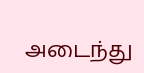அடைந்து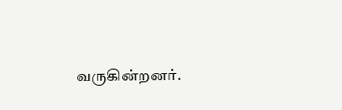வருகின்றனர்.